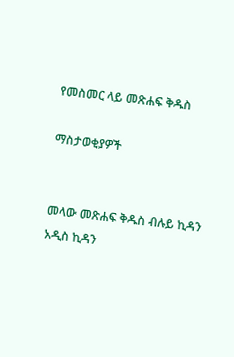የመስመር ላይ መጽሐፍ ቅዱስ

ማስታወቂያዎች


መላው መጽሐፍ ቅዱስ ብሉይ ኪዳን አዲስ ኪዳን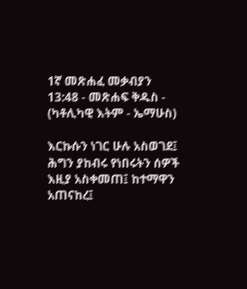1ኛ መጽሐፈ መቃብያን 13:48 - መጽሐፍ ቅዱስ - (ካቶሊካዊ እትም - ኤማሁስ)

እርኩሱን ነገር ሁሉ አስወገደ፤ ሕግን ያከብሩ የነበሩትን ሰዎች እዚያ አስቀመጠ፤ ከተማዋን አጠናከረ፤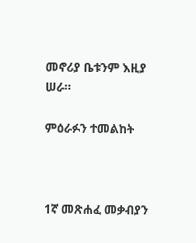መኖሪያ ቤቱንም እዚያ ሠራ።

ምዕራፉን ተመልከት



1ኛ መጽሐፈ መቃብያን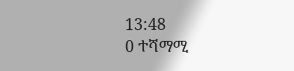13:48
0 ተሻማሚ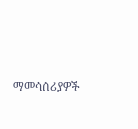ማመሳሰሪያዎች